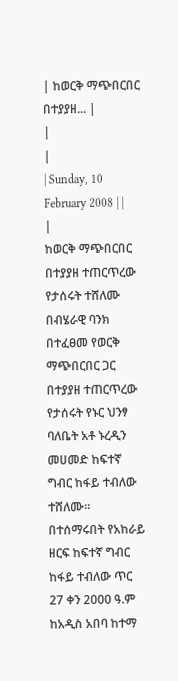| ከወርቅ ማጭበርበር በተያያዘ... |
|
|
| Sunday, 10 February 2008 | |
|
ከወርቅ ማጭበርበር በተያያዘ ተጠርጥረው የታሰሩት ተሸለሙ
በብሄራዊ ባንክ በተፈፀመ የወርቅ ማጭበርበር ጋር በተያያዘ ተጠርጥረው የታሰሩት የኑር ህንፃ ባለቤት አቶ ኑረዲን መሀመድ ከፍተኛ ግብር ከፋይ ተብለው ተሸለሙ፡፡ በተሰማሩበት የአከራይ ዘርፍ ከፍተኛ ግብር ከፋይ ተብለው ጥር 27 ቀን 2000 ዓ.ም ከአዲስ አበባ ከተማ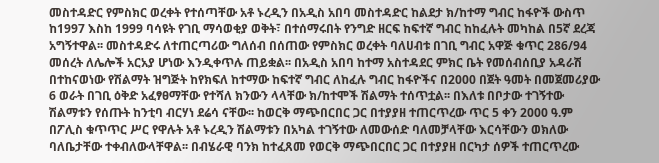መስተዳድር የምስክር ወረቀት የተሰጣቸው አቶ ኑረዲን በአዲስ አበባ መስተዳድር ከልደታ ክ/ከተማ ግብር ከፋዮች ውስጥ ከ1997 እስከ 1999 ባሳዩት የገቢ ማሳወቂያ ወቅት፣ በተሰማሩበት የንግድ ዘርፍ ከፍተኛ ግብር ከከፈሉት መካከል በ5ኛ ደረጃ አግኝተዋል፡፡ መስተዳድሩ ለተጠርጣሪው ግለሰብ በሰጠው የምስክር ወረቀት ባለሀብቱ በገቢ ግብር አዋጅ ቁጥር 286/94 መሰረት ለሌሎች አርአያ ሆነው እንዲቀጥሉ ጠይቋል፡፡ በአዲስ አበባ ከተማ አስተዳደር ምክር ቤት የመሰብሰቢያ አዳራሽ በተከናወነው የሽልማት ዝግጅት ከየክፍለ ከተማው ከፍተኛ ግብር ለከፈሉ ግብር ከፋዮችና በ2000 በጀት ዓመት በመጀመሪያው 6 ወራት በገቢ ዕቅድ አፈፃፀማቸው የተሻለ ክንውን ላላቸው ክ/ከተሞች ሽልማት ተሰጥቷል፡፡ በእለቱ በቦታው ተገኝተው ሽልማቱን የሰጡት ከንቲባ ብርሃነ ደሬሳ ናቸው፡፡ ከወርቅ ማጭበርበር ጋር በተያያዘ ተጠርጥረው ጥር 5 ቀን 2000 ዓ.ም በፖሊስ ቁጥጥር ሥር የዋሉት አቶ ኑረዲን ሽልማቱን በአካል ተገኝተው ለመውሰድ ባለመቻላቸው እርሳቸውን ወክለው ባለቤታቸው ተቀብለውላቸዋል፡፡ በብሄራዊ ባንክ ከተፈጸመ የወርቅ ማጭበርበር ጋር በተያያዘ በርካታ ሰዎች ተጠርጥረው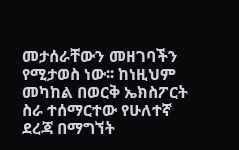መታሰራቸውን መዘገባችን የሚታወስ ነው፡፡ ከነዚህም መካከል በወርቅ ኤክስፖርት ስራ ተሰማርተው የሁለተኛ ደረጃ በማግኘት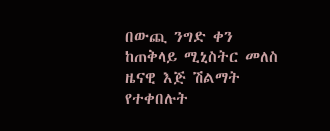በውጪ ንግድ ቀን ከጠቅላይ ሚኒስትር መለስ ዜናዊ እጅ ሽልማት የተቀበሉት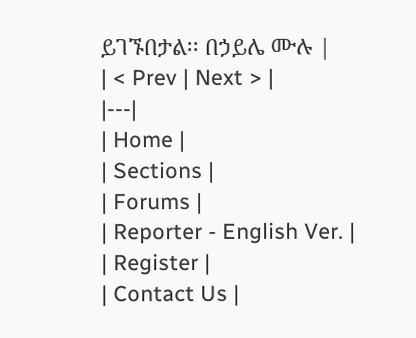ይገኙበታል፡፡ በኃይሌ ሙሉ |
| < Prev | Next > |
|---|
| Home |
| Sections |
| Forums |
| Reporter - English Ver. |
| Register |
| Contact Us |